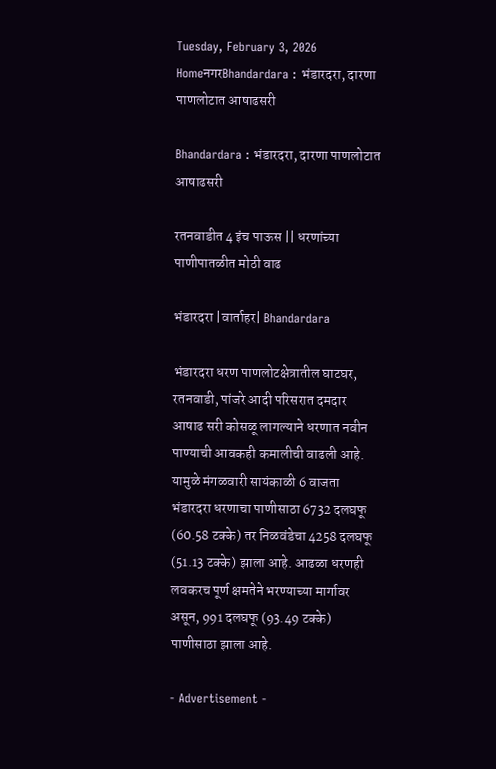Tuesday, February 3, 2026
HomeनगरBhandardara : भंडारदरा, दारणा पाणलोटात आषाढसरी

Bhandardara : भंडारदरा, दारणा पाणलोटात आषाढसरी

रतनवाडीत 4 इंच पाऊस || धरणांच्या पाणीपातळीत मोठी वाढ

भंडारदरा |वार्ताहर| Bhandardara

भंडारदरा धरण पाणलोटक्षेत्रातील घाटघर, रतनवाडी, पांजरे आदी परिसरात दमदार आषाढ सरी कोसळू लागल्याने धरणात नवीन पाण्याची आवकही कमालीची वाढली आहे. यामुळे मंगळवारी सायंकाळी 6 वाजता भंडारदरा धरणाचा पाणीसाठा 6732 दलघफू (60.58 टक्के) तर निळवंडेचा 4258 दलघफू (51.13 टक्के) झाला आहे. आढळा धरणही लवकरच पूर्ण क्षमतेने भरण्याच्या मार्गावर असून, 991 दलघफू (93.49 टक्के) पाणीसाठा झाला आहे.

- Advertisement -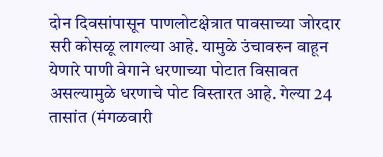दोन दिवसांपासून पाणलोटक्षेत्रात पावसाच्या जोरदार सरी कोसळू लागल्या आहे. यामुळे उंचावरुन वाहून येणारे पाणी वेगाने धरणाच्या पोटात विसावत असल्यामुळे धरणाचे पोट विस्तारत आहे. गेल्या 24 तासांत (मंगळवारी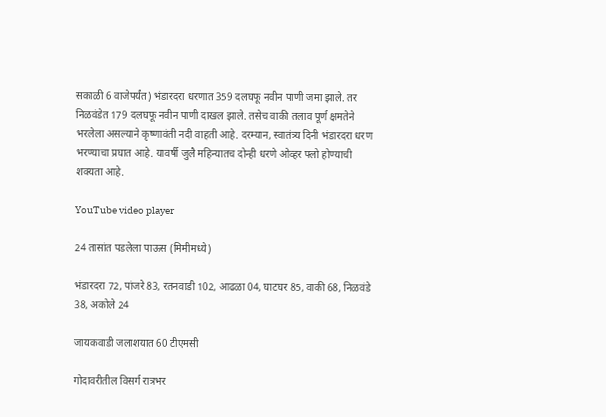सकाळी 6 वाजेपर्यंत) भंडारदरा धरणात 359 दलघफू नवीन पाणी जमा झाले. तर निळवंडेत 179 दलघफू नवीन पाणी दाखल झाले. तसेच वाकी तलाव पूर्ण क्षमतेने भरलेला असल्याने कृष्णावंती नदी वाहती आहे. दरम्यान, स्वातंत्र्य दिनी भंडारदरा धरण भरण्याचा प्रघात आहे. यावर्षी जुलै महिन्यातच दोन्ही धरणे ओव्हर फ्लो होण्याची शक्यता आहे.

YouTube video player

24 तासांत पडलेला पाऊस (मिमीमध्ये)

भंडारदरा 72, पांजरे 83, रतनवाडी 102, आढळा 04, घाटघर 85, वाकी 68, निळवंडे 38, अकोले 24

जायकवाडी जलाशयात 60 टीएमसी

गोदावरीतील विसर्ग रात्रभर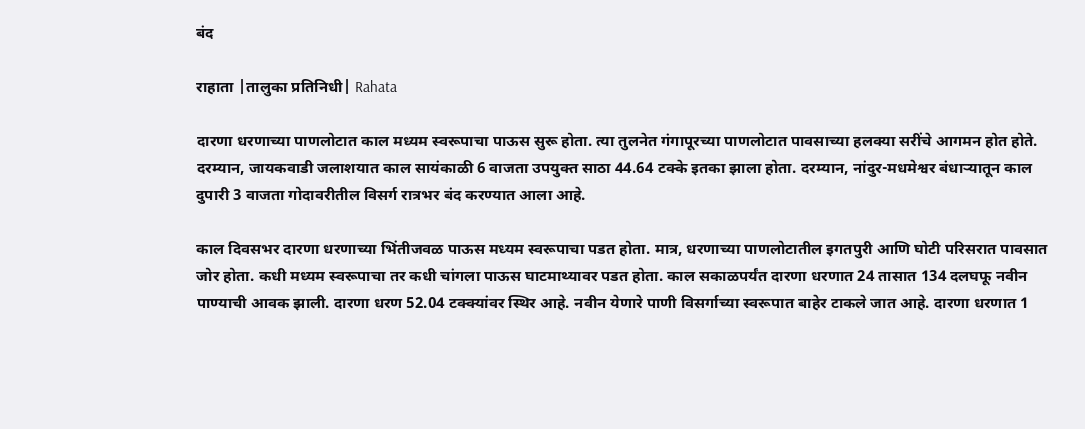बंद

राहाता |तालुका प्रतिनिधी| Rahata

दारणा धरणाच्या पाणलोटात काल मध्यम स्वरूपाचा पाऊस सुरू होता. त्या तुलनेत गंगापूरच्या पाणलोटात पावसाच्या हलक्या सरींचे आगमन होत होते. दरम्यान, जायकवाडी जलाशयात काल सायंकाळी 6 वाजता उपयुक्त साठा 44.64 टक्के इतका झाला होता. दरम्यान, नांदुर-मधमेश्वर बंधार्‍यातून काल दुपारी 3 वाजता गोदावरीतील विसर्ग रात्रभर बंद करण्यात आला आहे.

काल दिवसभर दारणा धरणाच्या भिंतीजवळ पाऊस मध्यम स्वरूपाचा पडत होता. मात्र, धरणाच्या पाणलोटातील इगतपुरी आणि घोटी परिसरात पावसात जोर होता. कधी मध्यम स्वरूपाचा तर कधी चांगला पाऊस घाटमाथ्यावर पडत होता. काल सकाळपर्यंत दारणा धरणात 24 तासात 134 दलघफू नवीन पाण्याची आवक झाली. दारणा धरण 52.04 टक्क्यांवर स्थिर आहे. नवीन येणारे पाणी विसर्गाच्या स्वरूपात बाहेर टाकले जात आहे. दारणा धरणात 1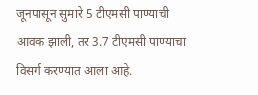जूनपासून सुमारे 5 टीएमसी पाण्याची आवक झाली, तर 3.7 टीएमसी पाण्याचा विसर्ग करण्यात आला आहे.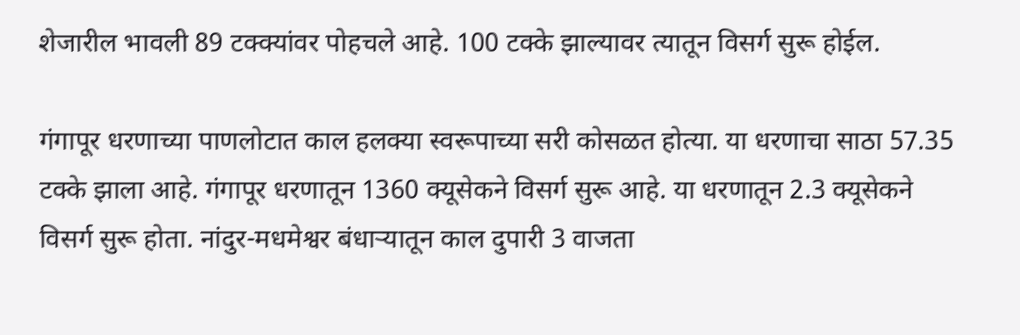शेजारील भावली 89 टक्क्यांवर पोहचले आहे. 100 टक्के झाल्यावर त्यातून विसर्ग सुरू होईल.

गंगापूर धरणाच्या पाणलोटात काल हलक्या स्वरूपाच्या सरी कोसळत होत्या. या धरणाचा साठा 57.35 टक्के झाला आहे. गंगापूर धरणातून 1360 क्यूसेकने विसर्ग सुरू आहे. या धरणातून 2.3 क्यूसेकने विसर्ग सुरू होता. नांदुर-मधमेश्वर बंधार्‍यातून काल दुपारी 3 वाजता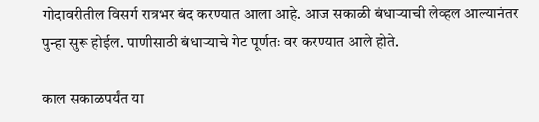गोदावरीतील विसर्ग रात्रभर बंद करण्यात आला आहे. आज सकाळी बंधार्‍याची लेव्हल आल्यानंतर पुन्हा सुरू होईल. पाणीसाठी बंधार्‍याचे गेट पूर्णतः वर करण्यात आले होते.

काल सकाळपर्यंत या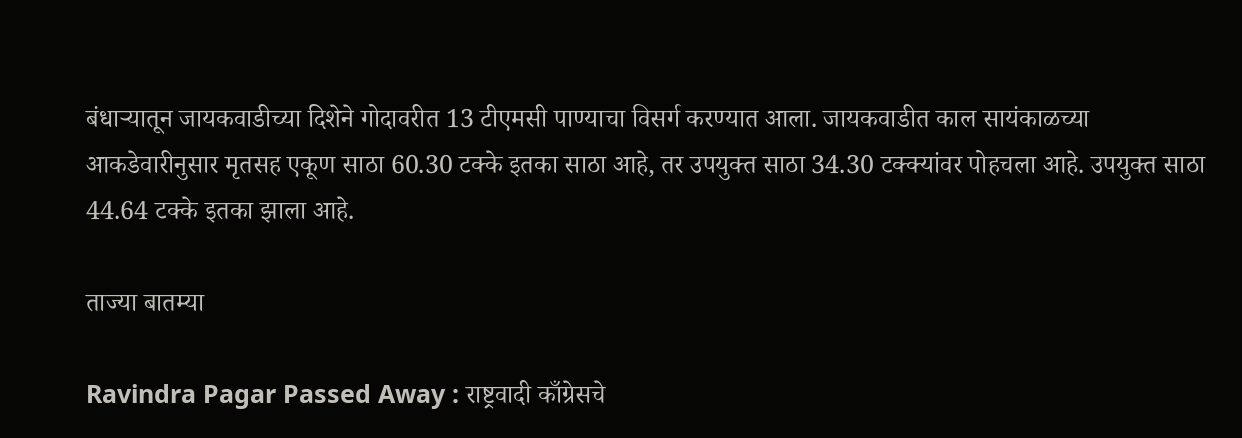बंधार्‍यातून जायकवाडीच्या दिशेने गोदावरीत 13 टीएमसी पाण्याचा विसर्ग करण्यात आला. जायकवाडीत काल सायंकाळच्या आकडेवारीनुसार मृतसह एकूण साठा 60.30 टक्के इतका साठा आहे, तर उपयुक्त साठा 34.30 टक्क्यांवर पोहचला आहे. उपयुक्त साठा 44.64 टक्के इतका झाला आहे.

ताज्या बातम्या

Ravindra Pagar Passed Away : राष्ट्रवादी काँग्रेसचे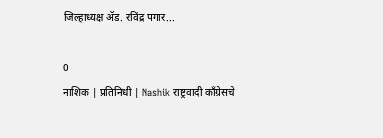जिल्हाध्यक्ष ॲड. रविंद्र पगार...

0
नाशिक | प्रतिनिधी | Nashik राष्ट्रवादी काँग्रेसचे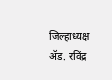जिल्हाध्यक्ष ॲड. रविंद्र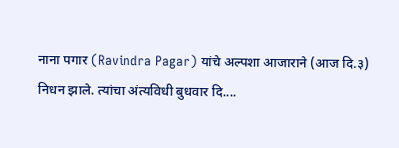नाना पगार (Ravindra Pagar) यांचे अल्पशा आजाराने (आज दि.३) निधन झाले. त्यांचा अंत्यविधी बुधवार दि....